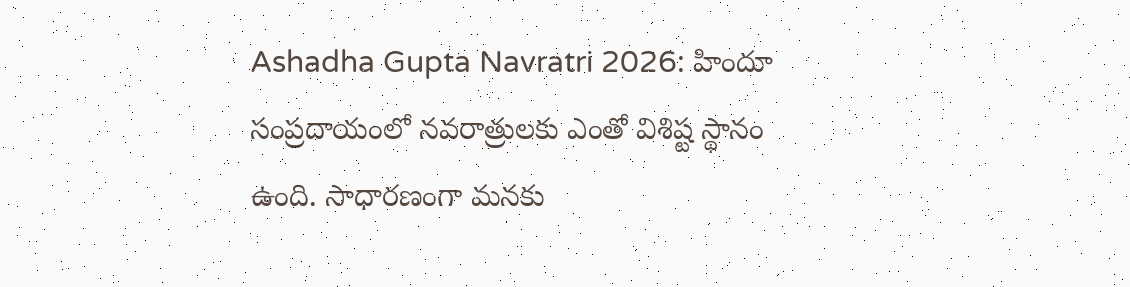Ashadha Gupta Navratri 2026: హిందూ సంప్రదాయంలో నవరాత్రులకు ఎంతో విశిష్ట స్థానం ఉంది. సాధారణంగా మనకు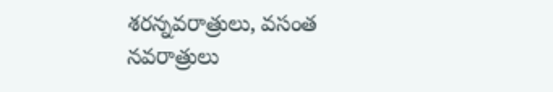శరన్నవరాత్రులు, వసంత నవరాత్రులు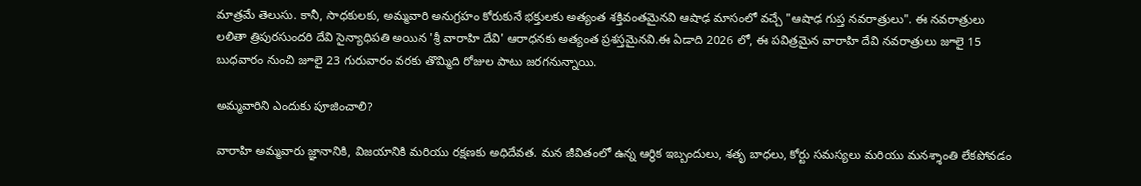మాత్రమే తెలుసు. కానీ, సాధకులకు, అమ్మవారి అనుగ్రహం కోరుకునే భక్తులకు అత్యంత శక్తివంతమైనవి ఆషాఢ మాసంలో వచ్చే "ఆషాఢ గుప్త నవరాత్రులు". ఈ నవరాత్రులు లలితా త్రిపురసుందరి దేవి సైన్యాధిపతి అయిన 'శ్రీ వారాహి దేవి' ఆరాధనకు అత్యంత ప్రశస్తమైనవి.ఈ ఏడాది 2026 లో, ఈ పవిత్రమైన వారాహి దేవి నవరాత్రులు జూలై 15 బుధవారం నుంచి జూలై 23 గురువారం వరకు తొమ్మిది రోజుల పాటు జరగనున్నాయి.

అమ్మవారిని ఎందుకు పూజించాలి?

వారాహి అమ్మవారు జ్ఞానానికి, విజయానికి మరియు రక్షణకు అధిదేవత. మన జీవితంలో ఉన్న ఆర్థిక ఇబ్బందులు, శతృ బాధలు, కోర్టు సమస్యలు మరియు మనశ్శాంతి లేకపోవడం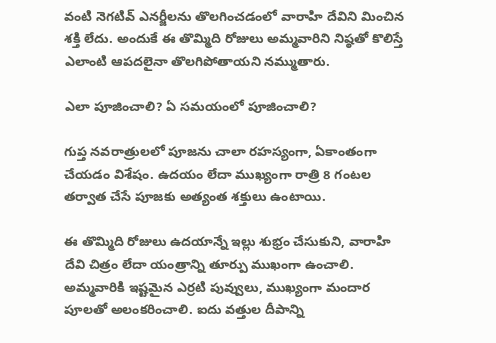వంటి నెగటివ్ ఎనర్జీలను తొలగించడంలో వారాహి దేవిని మించిన శక్తి లేదు. అందుకే ఈ తొమ్మిది రోజులు అమ్మవారిని నిష్ఠతో కొలిస్తే ఎలాంటి ఆపదలైనా తొలగిపోతాయని నమ్ముతారు.

ఎలా పూజించాలి? ఏ సమయంలో పూజించాలి?

గుప్త నవరాత్రులలో పూజను చాలా రహస్యంగా, ఏకాంతంగా చేయడం విశేషం. ఉదయం లేదా ముఖ్యంగా రాత్రి 8 గంటల తర్వాత చేసే పూజకు అత్యంత శక్తులు ఉంటాయి.

ఈ తొమ్మిది రోజులు ఉదయాన్నే ఇల్లు శుభ్రం చేసుకుని, వారాహి దేవి చిత్రం లేదా యంత్రాన్ని తూర్పు ముఖంగా ఉంచాలి. అమ్మవారికి ఇష్టమైన ఎర్రటి పువ్వులు, ముఖ్యంగా మందార పూలతో అలంకరించాలి. ఐదు వత్తుల దీపాన్ని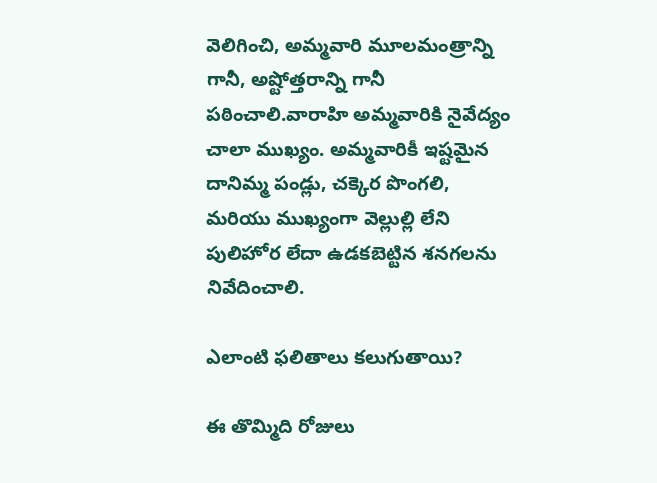వెలిగించి, అమ్మవారి మూలమంత్రాన్ని గానీ, అష్టోత్తరాన్ని గానీ పఠించాలి.వారాహి అమ్మవారికి నైవేద్యం చాలా ముఖ్యం. అమ్మవారికీ ఇష్టమైన దానిమ్మ పండ్లు, చక్కెర పొంగలి, మరియు ముఖ్యంగా వెల్లుల్లి లేని పులిహోర లేదా ఉడకబెట్టిన శనగలను నివేదించాలి.

ఎలాంటి ఫలితాలు కలుగుతాయి?

ఈ తొమ్మిది రోజులు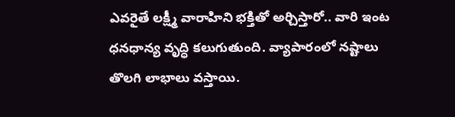ఎవరైతే లక్ష్మీ వారాహిని భక్తితో అర్చిస్తారో.. వారి ఇంట ధనధాన్య వృద్ధి కలుగుతుంది. వ్యాపారంలో నష్టాలు తొలగి లాభాలు వస్తాయి.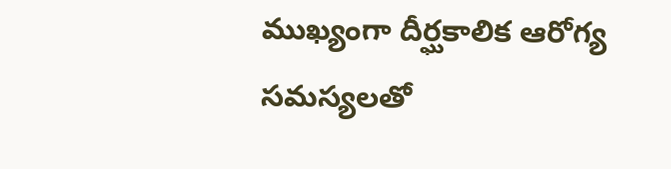ముఖ్యంగా దీర్ఘకాలిక ఆరోగ్య సమస్యలతో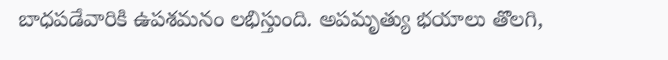బాధపడేవారికి ఉపశమనం లభిస్తుంది. అపమృత్యు భయాలు తొలగి,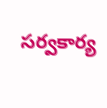సర్వకార్య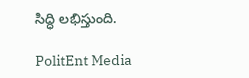సిద్ధి లభిస్తుంది.

PolitEnt Media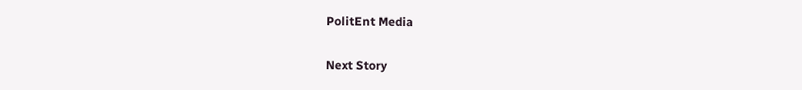PolitEnt Media

Next Story